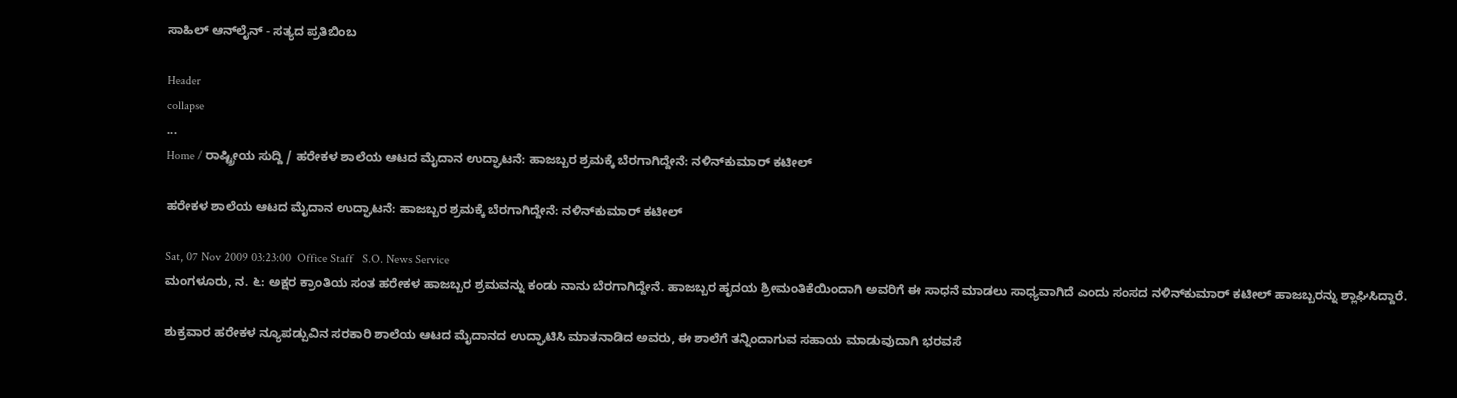ಸಾಹಿಲ್ ಆನ್‌ಲೈನ್ - ಸತ್ಯದ ಪ್ರತಿಬಿಂಬ

Header
collapse
...
Home / ರಾಷ್ಟ್ರೀಯ ಸುದ್ದಿ / ಹರೇಕಳ ಶಾಲೆಯ ಆಟದ ಮೈದಾನ ಉದ್ಘಾಟನೆ: ಹಾಜಬ್ಬರ ಶ್ರಮಕ್ಕೆ ಬೆರಗಾಗಿದ್ದೇನೆ: ನಳಿನ್‌ಕುಮಾರ್ ಕಟೀಲ್

ಹರೇಕಳ ಶಾಲೆಯ ಆಟದ ಮೈದಾನ ಉದ್ಘಾಟನೆ: ಹಾಜಬ್ಬರ ಶ್ರಮಕ್ಕೆ ಬೆರಗಾಗಿದ್ದೇನೆ: ನಳಿನ್‌ಕುಮಾರ್ ಕಟೀಲ್

Sat, 07 Nov 2009 03:23:00  Office Staff   S.O. News Service
ಮಂಗಳೂರು, ನ. ೬: ಅಕ್ಷರ ಕ್ರಾಂತಿಯ ಸಂತ ಹರೇಕಳ ಹಾಜಬ್ಬರ ಶ್ರಮವನ್ನು ಕಂಡು ನಾನು ಬೆರಗಾಗಿದ್ದೇನೆ. ಹಾಜಬ್ಬರ ಹೃದಯ ಶ್ರೀಮಂತಿಕೆಯಿಂದಾಗಿ ಅವರಿಗೆ ಈ ಸಾಧನೆ ಮಾಡಲು ಸಾಧ್ಯವಾಗಿದೆ ಎಂದು ಸಂಸದ ನಳಿನ್‌ಕುಮಾರ್ ಕಟೀಲ್ ಹಾಜಬ್ಬರನ್ನು ಶ್ಲಾಘಿಸಿದ್ದಾರೆ.

ಶುಕ್ರವಾರ ಹರೇಕಳ ನ್ಯೂಪಡ್ಪುವಿನ ಸರಕಾರಿ ಶಾಲೆಯ ಆಟದ ಮೈದಾನದ ಉದ್ಘಾಟಿಸಿ ಮಾತನಾಡಿದ ಅವರು, ಈ ಶಾಲೆಗೆ ತನ್ನಿಂದಾಗುವ ಸಹಾಯ ಮಾಡುವುದಾಗಿ ಭರವಸೆ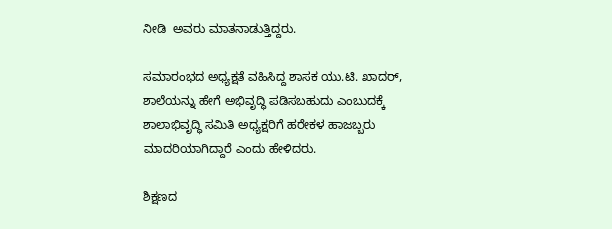ನೀಡಿ  ಅವರು ಮಾತನಾಡುತ್ತಿದ್ದರು.

ಸಮಾರಂಭದ ಅಧ್ಯಕ್ಷತೆ ವಹಿಸಿದ್ದ ಶಾಸಕ ಯು.ಟಿ. ಖಾದರ್, ಶಾಲೆಯನ್ನು ಹೇಗೆ ಅಭಿವೃದ್ಧಿ ಪಡಿಸಬಹುದು ಎಂಬುದಕ್ಕೆ ಶಾಲಾಭಿವೃದ್ಧಿ ಸಮಿತಿ ಅಧ್ಯಕ್ಷರಿಗೆ ಹರೇಕಳ ಹಾಜಬ್ಬರು ಮಾದರಿಯಾಗಿದ್ದಾರೆ ಎಂದು ಹೇಳಿದರು.

ಶಿಕ್ಷಣದ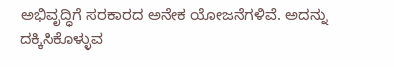ಅಭಿವೃದ್ಧಿಗೆ ಸರಕಾರದ ಅನೇಕ ಯೋಜನೆಗಳಿವೆ. ಅದನ್ನು ದಕ್ಕಿಸಿಕೊಳ್ಳುವ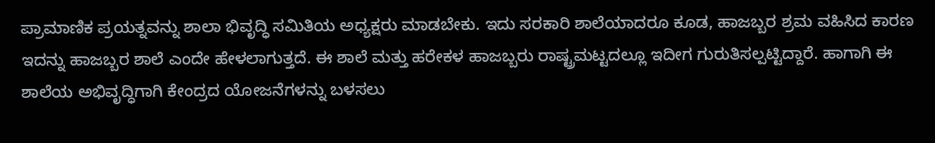ಪ್ರಾಮಾಣಿಕ ಪ್ರಯತ್ನವನ್ನು ಶಾಲಾ ಭಿವೃದ್ಧಿ ಸಮಿತಿಯ ಅಧ್ಯಕ್ಷರು ಮಾಡಬೇಕು. ಇದು ಸರಕಾರಿ ಶಾಲೆಯಾದರೂ ಕೂಡ, ಹಾಜಬ್ಬರ ಶ್ರಮ ವಹಿಸಿದ ಕಾರಣ ಇದನ್ನು ಹಾಜಬ್ಬರ ಶಾಲೆ ಎಂದೇ ಹೇಳಲಾಗುತ್ತದೆ. ಈ ಶಾಲೆ ಮತ್ತು ಹರೇಕಳ ಹಾಜಬ್ಬರು ರಾಷ್ಟ್ರಮಟ್ಟದಲ್ಲೂ ಇದೀಗ ಗುರುತಿಸಲ್ಪಟ್ಟಿದ್ದಾರೆ. ಹಾಗಾಗಿ ಈ ಶಾಲೆಯ ಅಭಿವೃದ್ಧಿಗಾಗಿ ಕೇಂದ್ರದ ಯೋಜನೆಗಳನ್ನು ಬಳಸಲು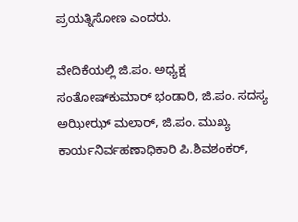ಪ್ರಯತ್ನಿಸೋಣ ಎಂದರು.

ವೇದಿಕೆಯಲ್ಲಿ ಜಿ.ಪಂ. ಅಧ್ಯಕ್ಷ ಸಂತೋಷ್‌ಕುಮಾರ್ ಭಂಡಾರಿ, ಜಿ.ಪಂ. ಸದಸ್ಯ ಅಝೀಝ್ ಮಲಾರ್, ಜಿ.ಪಂ. ಮುಖ್ಯ ಕಾರ್ಯನಿರ್ವಹಣಾಧಿಕಾರಿ ಪಿ.ಶಿವಶಂಕರ್,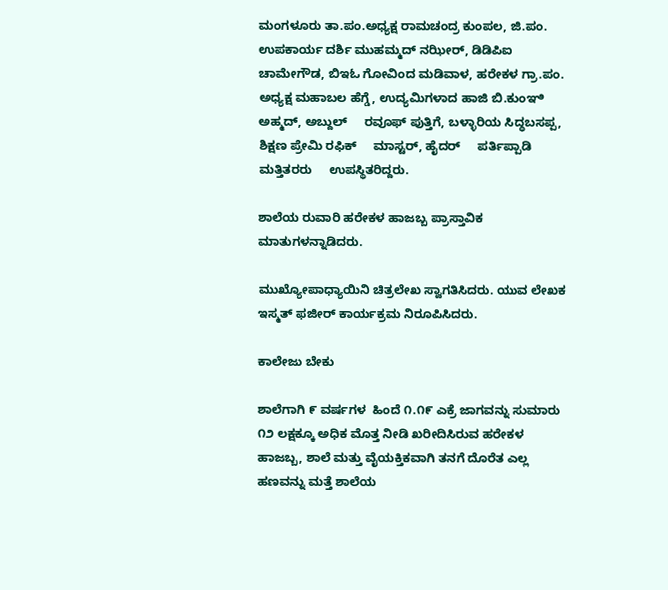ಮಂಗಳೂರು ತಾ.ಪಂ.ಅಧ್ಯಕ್ಷ ರಾಮಚಂದ್ರ ಕುಂಪಲ, ಜಿ.ಪಂ. ಉಪಕಾರ್ಯ ದರ್ಶಿ ಮುಹಮ್ಮದ್ ನಝೀರ್, ಡಿಡಿಪಿ‌ಐ ಚಾಮೇಗೌಡ, ಬಿ‌ಇ‌ಓ ಗೋವಿಂದ ಮಡಿವಾಳ, ಹರೇಕಳ ಗ್ರಾ.ಪಂ. ಅಧ್ಯಕ್ಷ ಮಹಾಬಲ ಹೆಗ್ಡೆ, ಉದ್ಯಮಿಗಳಾದ ಹಾಜಿ ಬಿ.ಕುಂಞಿ ಅಹ್ಮದ್, ಅಬ್ದುಲ್     ರವೂಫ್ ಪುತ್ತಿಗೆ, ಬಳ್ಳಾರಿಯ ಸಿದ್ಧಬಸಪ್ಪ, ಶಿಕ್ಷಣ ಪ್ರೇಮಿ ರಫಿಕ್     ಮಾಸ್ಟರ್, ಹೈದರ್     ಪರ್ತಿಪ್ಪಾಡಿ      ಮತ್ತಿತರರು     ಉಪಸ್ಥಿತರಿದ್ದರು.

ಶಾಲೆಯ ರುವಾರಿ ಹರೇಕಳ ಹಾಜಬ್ಬ ಪ್ರಾಸ್ತಾವಿಕ ಮಾತುಗಳನ್ನಾಡಿದರು.

ಮುಖ್ಯೋಪಾಧ್ಯಾಯಿನಿ ಚಿತ್ರಲೇಖ ಸ್ವಾಗತಿಸಿದರು. ಯುವ ಲೇಖಕ ಇಸ್ಮತ್ ಫಜೀರ್ ಕಾರ್ಯಕ್ರಮ ನಿರೂಪಿಸಿದರು.

ಕಾಲೇಜು ಬೇಕು

ಶಾಲೆಗಾಗಿ ೯ ವರ್ಷಗಳ  ಹಿಂದೆ ೧.೧೯ ಎಕ್ರೆ ಜಾಗವನ್ನು ಸುಮಾರು ೧೨ ಲಕ್ಷಕ್ಕೂ ಅಧಿಕ ಮೊತ್ತ ನೀಡಿ ಖರೀದಿಸಿರುವ ಹರೇಕಳ ಹಾಜಬ್ಬ, ಶಾಲೆ ಮತ್ತು ವೈಯಕ್ತಿಕವಾಗಿ ತನಗೆ ದೊರೆತ ಎಲ್ಲ ಹಣವನ್ನು ಮತ್ತೆ ಶಾಲೆಯ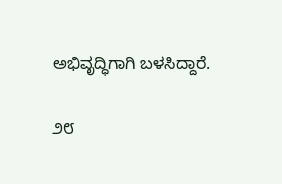ಅಭಿವೃದ್ಧಿಗಾಗಿ ಬಳಸಿದ್ದಾರೆ.

೨೮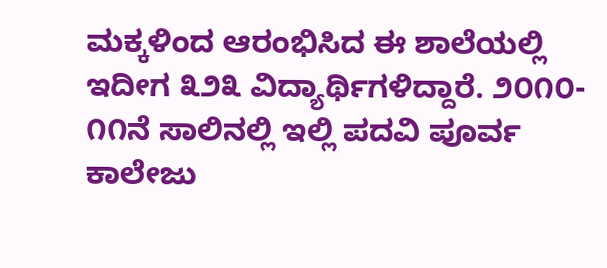ಮಕ್ಕಳಿಂದ ಆರಂಭಿಸಿದ ಈ ಶಾಲೆಯಲ್ಲಿ ಇದೀಗ ೩೨೩ ವಿದ್ಯಾರ್ಥಿಗಳಿದ್ದಾರೆ. ೨೦೧೦- ೧೧ನೆ ಸಾಲಿನಲ್ಲಿ ಇಲ್ಲಿ ಪದವಿ ಪೂರ್ವ ಕಾಲೇಜು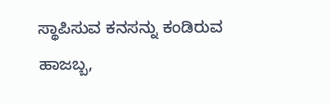ಸ್ಥಾಪಿಸುವ ಕನಸನ್ನು ಕಂಡಿರುವ ಹಾಜಬ್ಬ,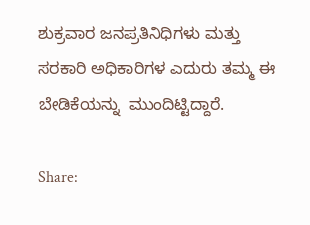ಶುಕ್ರವಾರ ಜನಪ್ರತಿನಿಧಿಗಳು ಮತ್ತು ಸರಕಾರಿ ಅಧಿಕಾರಿಗಳ ಎದುರು ತಮ್ಮ ಈ ಬೇಡಿಕೆಯನ್ನು  ಮುಂದಿಟ್ಟಿದ್ದಾರೆ.

Share: